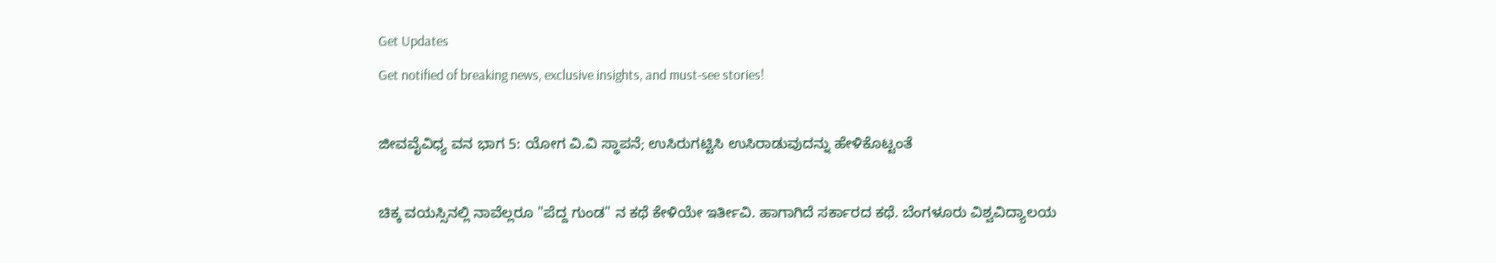Get Updates
Get notified of breaking news, exclusive insights, and must-see stories!

ಜೀವವೈವಿಧ್ಯ ವನ ಭಾಗ 5: ಯೋಗ ವಿ.ವಿ ಸ್ಥಾಪನೆ; ಉಸಿರುಗಟ್ಟಿಸಿ ಉಸಿರಾಡುವುದನ್ನು ಹೇಳಿಕೊಟ್ಟಂತೆ

ಚಿಕ್ಕ ವಯಸ್ಸಿನಲ್ಲಿ ನಾವೆಲ್ಲರೂ "ಪೆದ್ದ ಗುಂಡ" ನ ಕಥೆ ಕೇಳಿಯೇ ಇರ್ತೀವಿ. ಹಾಗಾಗಿದೆ ಸರ್ಕಾರದ ಕಥೆ. ಬೆಂಗಳೂರು ವಿಶ್ವವಿದ್ಯಾಲಯ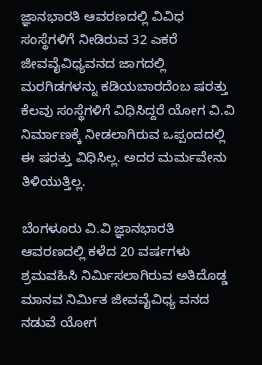ಜ್ಞಾನಭಾರತಿ ಆವರಣದಲ್ಲಿ ವಿವಿಧ ಸಂಸ್ಥೆಗಳಿಗೆ ನೀಡಿರುವ 32 ಎಕರೆ ಜೀವವೈವಿಧ್ಯವನದ ಜಾಗದಲ್ಲಿ ಮರಗಿಡಗಳನ್ನು ಕಡಿಯಬಾರದೆಂಬ ಷರತ್ತು ಕೆಲವು ಸಂಸ್ಥೆಗಳಿಗೆ ವಿಧಿಸಿದ್ದರೆ ಯೋಗ ವಿ.ವಿ ನಿರ್ಮಾಣಕ್ಕೆ ನೀಡಲಾಗಿರುವ ಒಪ್ಪಂದದಲ್ಲಿ ಈ ಷರತ್ತು ವಿಧಿಸಿಲ್ಲ. ಅದರ ಮರ್ಮವೇನು ತಿಳಿಯುತ್ತಿಲ್ಲ.

ಬೆಂಗಳೂರು ವಿ.ವಿ ಜ್ಞಾನಭಾರತಿ ಆವರಣದಲ್ಲಿ ಕಳೆದ 20 ವರ್ಷಗಳು ಶ್ರಮವಹಿಸಿ ನಿರ್ಮಿಸಲಾಗಿರುವ ಅತಿದೊಡ್ಡ ಮಾನವ ನಿರ್ಮಿತ ಜೀವವೈವಿಧ್ಯ ವನದ ನಡುವೆ ಯೋಗ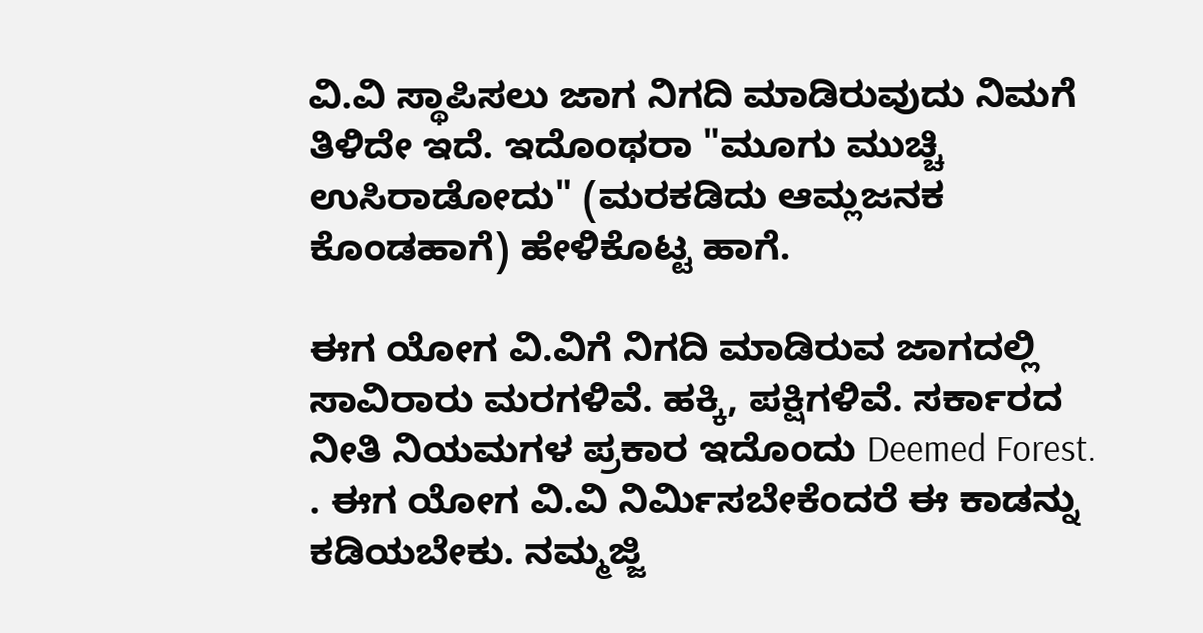ವಿ.ವಿ ಸ್ಥಾಪಿಸಲು ಜಾಗ ನಿಗದಿ ಮಾಡಿರುವುದು ನಿಮಗೆ ತಿಳಿದೇ ಇದೆ. ಇದೊಂಥರಾ "ಮೂಗು ಮುಚ್ಚಿ ಉಸಿರಾಡೋದು" (ಮರಕಡಿದು ಆಮ್ಲಜನಕ ಕೊಂಡಹಾಗೆ) ಹೇಳಿಕೊಟ್ಟ ಹಾಗೆ.

ಈಗ ಯೋಗ ವಿ.ವಿಗೆ ನಿಗದಿ ಮಾಡಿರುವ ಜಾಗದಲ್ಲಿ ಸಾವಿರಾರು ಮರಗಳಿವೆ. ಹಕ್ಕಿ, ಪಕ್ಷಿಗಳಿವೆ. ಸರ್ಕಾರದ ನೀತಿ ನಿಯಮಗಳ ಪ್ರಕಾರ ಇದೊಂದು Deemed Forest. . ಈಗ ಯೋಗ ವಿ.ವಿ ನಿರ್ಮಿಸಬೇಕೆಂದರೆ ಈ ಕಾಡನ್ನು ಕಡಿಯಬೇಕು. ನಮ್ಮಜ್ಜಿ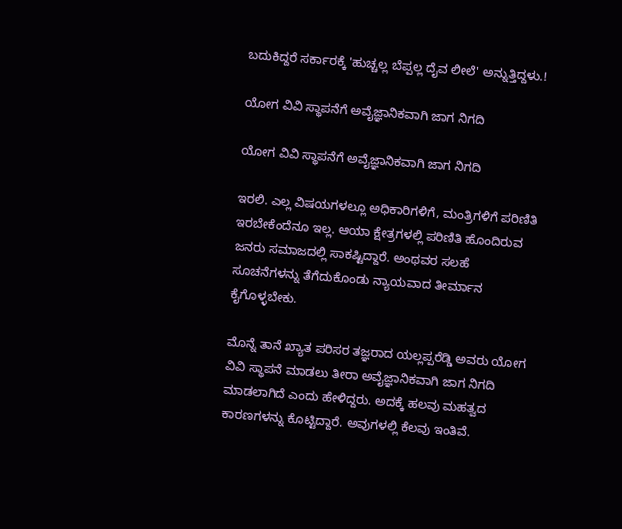ಬದುಕಿದ್ದರೆ ಸರ್ಕಾರಕ್ಕೆ 'ಹುಚ್ಚಲ್ಲ ಬೆಪ್ಪಲ್ಲ ದೈವ ಲೀಲೆ' ಅನ್ನುತ್ತಿದ್ದಳು.!

ಯೋಗ ವಿವಿ ಸ್ಥಾಪನೆಗೆ ಅವೈಜ್ಞಾನಿಕವಾಗಿ ಜಾಗ ನಿಗದಿ

ಯೋಗ ವಿವಿ ಸ್ಥಾಪನೆಗೆ ಅವೈಜ್ಞಾನಿಕವಾಗಿ ಜಾಗ ನಿಗದಿ

ಇರಲಿ. ಎಲ್ಲ ವಿಷಯಗಳಲ್ಲೂ ಅಧಿಕಾರಿಗಳಿಗೆ, ಮಂತ್ರಿಗಳಿಗೆ ಪರಿಣಿತಿ ಇರಬೇಕೆಂದೆನೂ ಇಲ್ಲ. ಆಯಾ ಕ್ಷೇತ್ರಗಳಲ್ಲಿ ಪರಿಣಿತಿ ಹೊಂದಿರುವ ಜನರು ಸಮಾಜದಲ್ಲಿ ಸಾಕಷ್ಟಿದ್ದಾರೆ. ಅಂಥವರ ಸಲಹೆ ಸೂಚನೆಗಳನ್ನು ತೆಗೆದುಕೊಂಡು ನ್ಯಾಯವಾದ ತೀರ್ಮಾನ ಕೈಗೊಳ್ಳಬೇಕು.

ಮೊನ್ನೆ ತಾನೆ ಖ್ಯಾತ ಪರಿಸರ ತಜ್ಞರಾದ ಯಲ್ಲಪ್ಪರೆಡ್ಡಿ ಅವರು ಯೋಗ ವಿವಿ ಸ್ಥಾಪನೆ ಮಾಡಲು ತೀರಾ ಅವೈಜ್ಞಾನಿಕವಾಗಿ ಜಾಗ ನಿಗದಿ ಮಾಡಲಾಗಿದೆ ಎಂದು ಹೇಳಿದ್ದರು. ಅದಕ್ಕೆ ಹಲವು ಮಹತ್ವದ ಕಾರಣಗಳನ್ನು ಕೊಟ್ಟಿದ್ದಾರೆ. ಅವುಗಳಲ್ಲಿ ಕೆಲವು ಇಂತಿವೆ.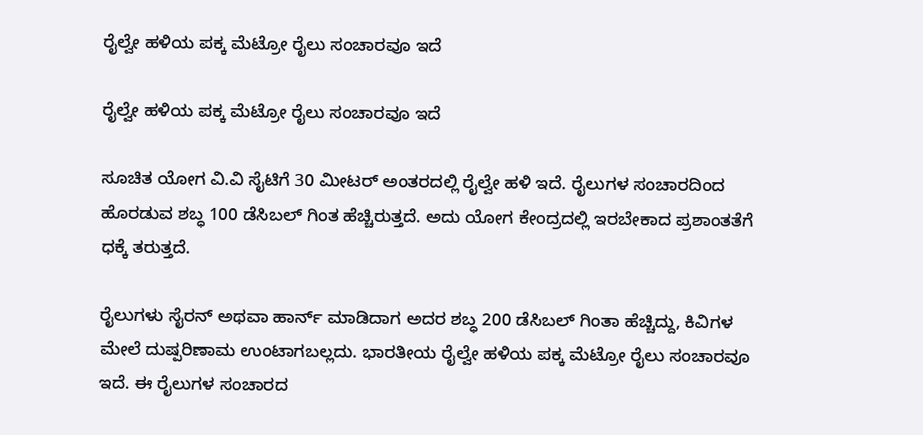ರೈಲ್ವೇ ಹಳಿಯ ಪಕ್ಕ ಮೆಟ್ರೋ ರೈಲು ಸಂಚಾರವೂ ಇದೆ

ರೈಲ್ವೇ ಹಳಿಯ ಪಕ್ಕ ಮೆಟ್ರೋ ರೈಲು ಸಂಚಾರವೂ ಇದೆ

ಸೂಚಿತ ಯೋಗ ವಿ.ವಿ ಸೈಟಿಗೆ 30 ಮೀಟರ್ ಅಂತರದಲ್ಲಿ ರೈಲ್ವೇ ಹಳಿ ಇದೆ. ರೈಲುಗಳ ಸಂಚಾರದಿಂದ ಹೊರಡುವ ಶಬ್ಧ 100 ಡೆಸಿಬಲ್ ಗಿಂತ ಹೆಚ್ಚಿರುತ್ತದೆ. ಅದು ಯೋಗ ಕೇಂದ್ರದಲ್ಲಿ ಇರಬೇಕಾದ ಪ್ರಶಾಂತತೆಗೆ ಧಕ್ಕೆ ತರುತ್ತದೆ.

ರೈಲುಗಳು ಸೈರನ್ ಅಥವಾ ಹಾರ್ನ್ ಮಾಡಿದಾಗ ಅದರ ಶಬ್ಧ 200 ಡೆಸಿಬಲ್ ಗಿಂತಾ ಹೆಚ್ಚಿದ್ದು, ಕಿವಿಗಳ ಮೇಲೆ ದುಷ್ಪರಿಣಾಮ ಉಂಟಾಗಬಲ್ಲದು. ಭಾರತೀಯ ರೈಲ್ವೇ ಹಳಿಯ ಪಕ್ಕ ಮೆಟ್ರೋ ರೈಲು ಸಂಚಾರವೂ ಇದೆ. ಈ ರೈಲುಗಳ ಸಂಚಾರದ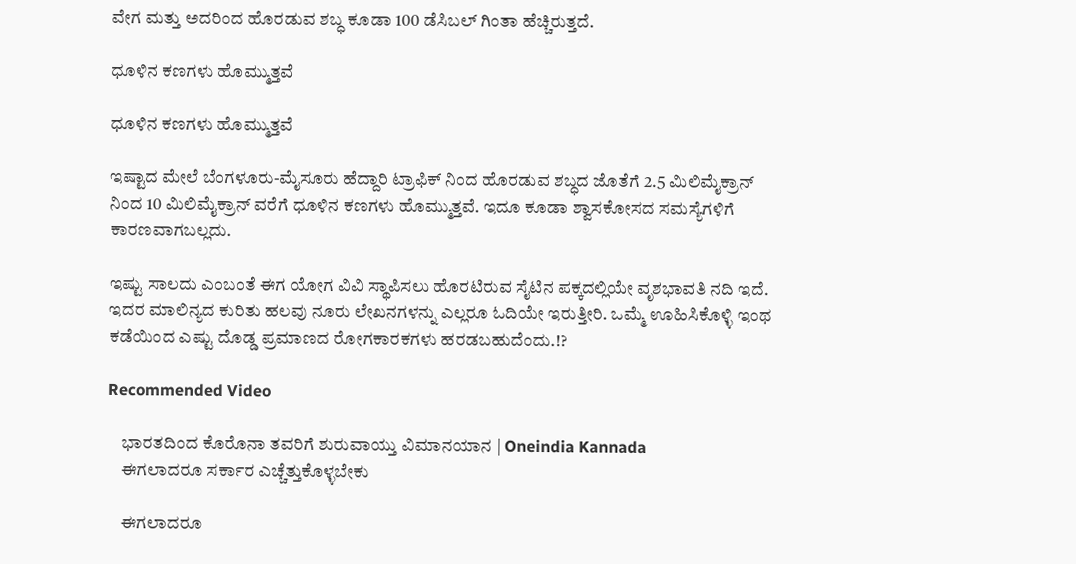ವೇಗ ಮತ್ತು ಅದರಿಂದ ಹೊರಡುವ ಶಬ್ಧ ಕೂಡಾ 100 ಡೆಸಿಬಲ್ ಗಿಂತಾ ಹೆಚ್ಚಿರುತ್ತದೆ.

ಧೂಳಿನ ಕಣಗಳು ಹೊಮ್ಮುತ್ತವೆ

ಧೂಳಿನ ಕಣಗಳು ಹೊಮ್ಮುತ್ತವೆ

ಇಷ್ಟಾದ ಮೇಲೆ ಬೆಂಗಳೂರು-ಮೈಸೂರು ಹೆದ್ದಾರಿ ಟ್ರಾಫಿಕ್ ನಿಂದ ಹೊರಡುವ ಶಬ್ಧದ ಜೊತೆಗೆ 2.5 ಮಿಲಿಮೈಕ್ರಾನ್ ನಿಂದ 10 ಮಿಲಿಮೈಕ್ರಾನ್ ವರೆಗೆ ಧೂಳಿನ ಕಣಗಳು ಹೊಮ್ಮುತ್ತವೆ. ಇದೂ ಕೂಡಾ ಶ್ವಾಸಕೋಸದ ಸಮಸ್ಯೆಗಳಿಗೆ ಕಾರಣವಾಗಬಲ್ಲದು.

ಇಷ್ಟು ಸಾಲದು ಎಂಬಂತೆ ಈಗ ಯೋಗ ವಿವಿ ಸ್ಥಾಪಿಸಲು ಹೊರಟಿರುವ ಸೈಟಿನ ಪಕ್ಕದಲ್ಲಿಯೇ ವೃಶಭಾವತಿ ನದಿ ಇದೆ. ಇದರ ಮಾಲಿನ್ಯದ ಕುರಿತು ಹಲವು ನೂರು ಲೇಖನಗಳನ್ನು ಎಲ್ಲರೂ ಓದಿಯೇ ಇರುತ್ತೀರಿ. ಒಮ್ಮೆ ಊಹಿಸಿಕೊಳ್ಳಿ ಇಂಥ ಕಡೆಯಿಂದ ಎಷ್ಟು ದೊಡ್ಡ ಪ್ರಮಾಣದ ರೋಗಕಾರಕಗಳು ಹರಡಬಹುದೆಂದು.!?

Recommended Video

    ಭಾರತದಿಂದ ಕೊರೊನಾ‌ ತವರಿಗೆ ಶುರುವಾಯ್ತು ವಿಮಾನಯಾನ | Oneindia Kannada
    ಈಗಲಾದರೂ ಸರ್ಕಾರ ಎಚ್ಚೆತ್ತುಕೊಳ್ಳಬೇಕು

    ಈಗಲಾದರೂ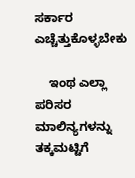ಸರ್ಕಾರ ಎಚ್ಚೆತ್ತುಕೊಳ್ಳಬೇಕು

    ಇಂಥ ಎಲ್ಲಾ ಪರಿಸರ ಮಾಲಿನ್ಯಗಳನ್ನು ತಕ್ಕಮಟ್ಟಿಗೆ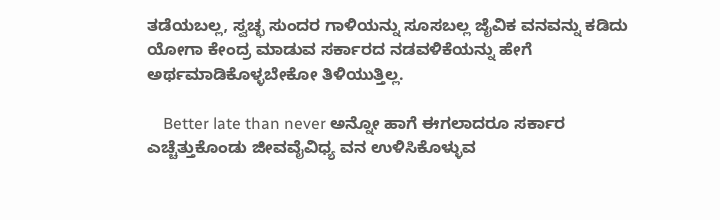ತಡೆಯಬಲ್ಲ, ಸ್ವಚ್ಛ ಸುಂದರ ಗಾಳಿಯನ್ನು ಸೂಸಬಲ್ಲ ಜೈವಿಕ ವನವನ್ನು ಕಡಿದು ಯೋಗಾ ಕೇಂದ್ರ ಮಾಡುವ ಸರ್ಕಾರದ ನಡವಳಿಕೆಯನ್ನು ಹೇಗೆ ಅರ್ಥಮಾಡಿಕೊಳ್ಳಬೇಕೋ ತಿಳಿಯುತ್ತಿಲ್ಲ.

    Better late than never ಅನ್ನೋ ಹಾಗೆ ಈಗಲಾದರೂ ಸರ್ಕಾರ ಎಚ್ಚೆತ್ತುಕೊಂಡು ಜೀವವೈವಿಧ್ಯ ವನ ಉಳಿಸಿಕೊಳ್ಳುವ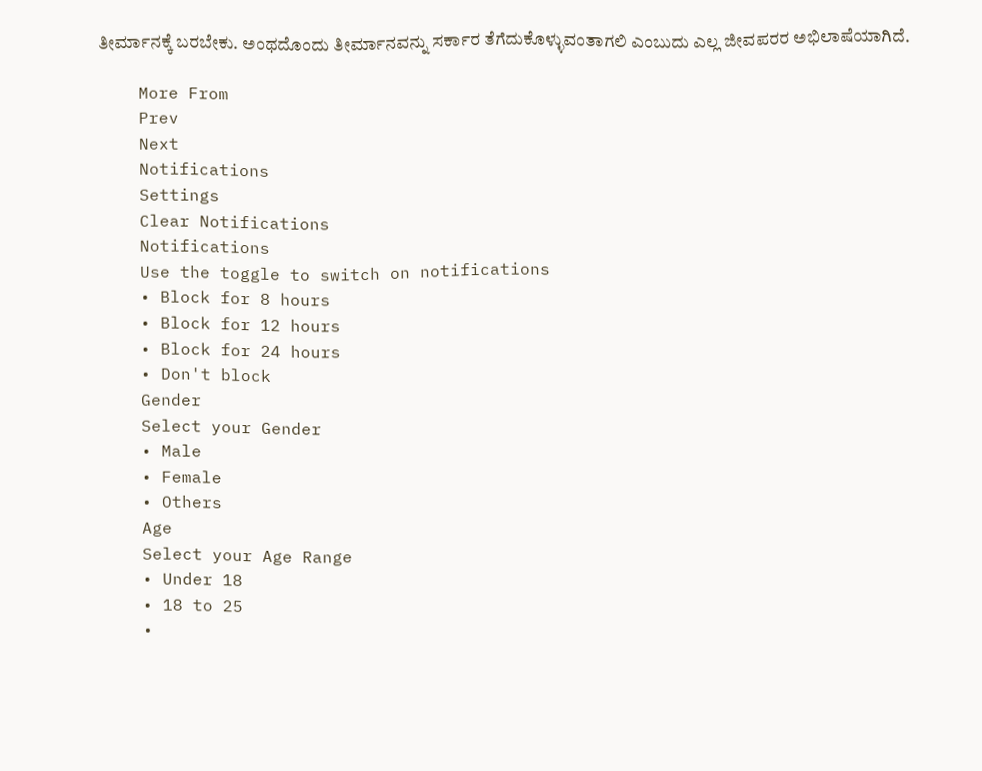ತೀರ್ಮಾನಕ್ಕೆ ಬರಬೇಕು. ಅಂಥದೊಂದು ತೀರ್ಮಾನವನ್ನು ಸರ್ಕಾರ ತೆಗೆದುಕೊಳ್ಳುವಂತಾಗಲಿ ಎಂಬುದು ಎಲ್ಲ ಜೀವಪರರ ಅಭಿಲಾಷೆಯಾಗಿದೆ.

    More From
    Prev
    Next
    Notifications
    Settings
    Clear Notifications
    Notifications
    Use the toggle to switch on notifications
    • Block for 8 hours
    • Block for 12 hours
    • Block for 24 hours
    • Don't block
    Gender
    Select your Gender
    • Male
    • Female
    • Others
    Age
    Select your Age Range
    • Under 18
    • 18 to 25
    •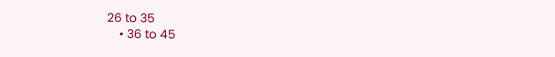26 to 35
    • 36 to 45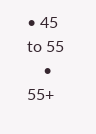• 45 to 55
    • 55+